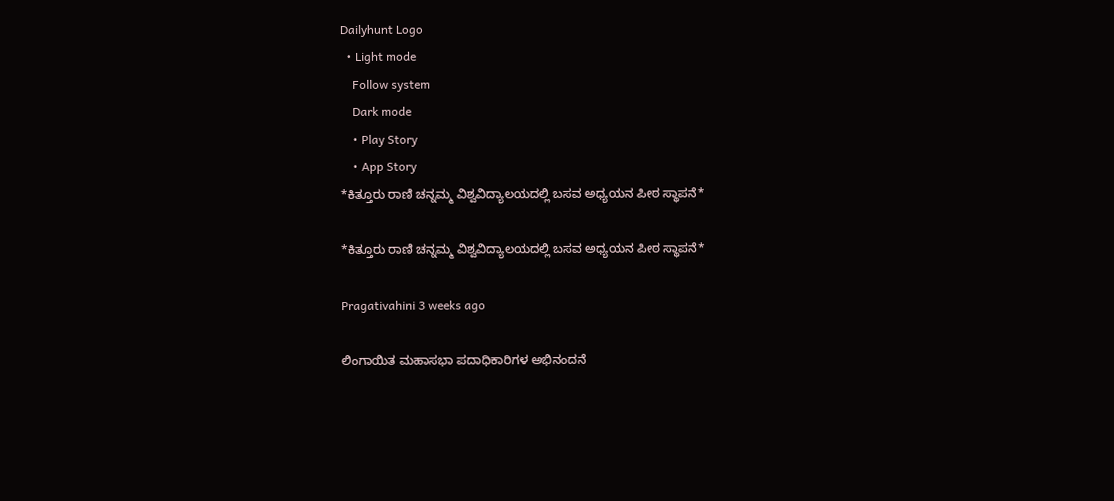Dailyhunt Logo
  • Light mode
    Follow system
    Dark mode
    • Play Story
    • App Story
*ಕಿತ್ತೂರು ರಾಣಿ ಚನ್ನಮ್ಮ ವಿಶ್ವವಿದ್ಯಾಲಯದಲ್ಲಿ ಬಸವ ಅಧ್ಯಯನ ಪೀಠ ಸ್ಥಾಪನೆ*

*ಕಿತ್ತೂರು ರಾಣಿ ಚನ್ನಮ್ಮ ವಿಶ್ವವಿದ್ಯಾಲಯದಲ್ಲಿ ಬಸವ ಅಧ್ಯಯನ ಪೀಠ ಸ್ಥಾಪನೆ*

Pragativahini 3 weeks ago

ಲಿಂಗಾಯಿತ ಮಹಾಸಭಾ ಪದಾಧಿಕಾರಿಗಳ ಅಭಿನಂದನೆ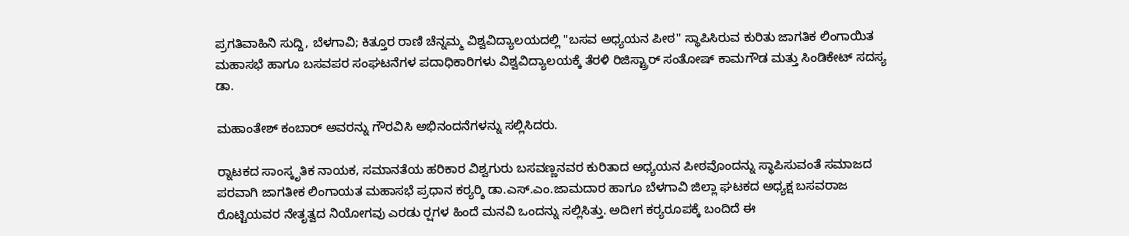ಪ್ರಗತಿವಾಹಿನಿ ಸುದ್ದಿ, ಬೆಳಗಾವಿ; ಕಿತ್ತೂರ ರಾಣಿ ಚೆನ್ನಮ್ಮ ವಿಶ್ವವಿದ್ಯಾಲಯದಲ್ಲಿ "ಬಸವ ಅಧ್ಯಯನ ಪೀಠ" ಸ್ಥಾಪಿಸಿರುವ ಕುರಿತು ಜಾಗತಿಕ ಲಿಂಗಾಯಿತ ಮಹಾಸಭೆ ಹಾಗೂ ಬಸವಪರ ಸಂಘಟನೆಗಳ ಪದಾಧಿಕಾರಿಗಳು ವಿಶ್ವವಿದ್ಯಾಲಯಕ್ಕೆ ತೆರಳಿ ರಿಜಿಸ್ಟ್ರಾರ್ ಸಂತೋಷ್ ಕಾಮಗೌಡ ಮತ್ತು ಸಿಂಡಿಕೇಟ್ ಸದಸ್ಯ ಡಾ.

ಮಹಾಂತೇಶ್ ಕಂಬಾರ್ ಅವರನ್ನು ಗೌರವಿಸಿ ಅಭಿನಂದನೆಗಳನ್ನು ಸಲ್ಲಿಸಿದರು.

ರ‍್ನಾಟಕದ ಸಾಂಸ್ಕೃತಿಕ ನಾಯಕ, ಸಮಾನತೆಯ ಹರಿಕಾರ ವಿಶ್ವಗುರು ಬಸವಣ್ಣನವರ ಕುರಿತಾದ ಅಧ್ಯಯನ ಪೀಠವೊಂದನ್ನು ಸ್ಥಾಪಿಸುವಂತೆ ಸಮಾಜದ ಪರವಾಗಿ ಜಾಗತೀಕ ಲಿಂಗಾಯತ ಮಹಾಸಭೆ ಪ್ರಧಾನ ಕರ‍್ಯರ‍್ಶಿ ಡಾ.ಎಸ್.ಎಂ.ಜಾಮದಾರ ಹಾಗೂ ಬೆಳಗಾವಿ ಜಿಲ್ಲಾ ಘಟಕದ ಅಧ್ಯಕ್ಷ ಬಸವರಾಜ ರೊಟ್ಟಿಯವರ ನೇತೃತ್ವದ ನಿಯೋಗವು ಎರಡು ರ‍್ಷಗಳ ಹಿಂದೆ ಮನವಿ ಒಂದನ್ನು ಸಲ್ಲಿಸಿತ್ತು. ಅದೀಗ ಕರ‍್ಯರೂಪಕ್ಕೆ ಬಂದಿದೆ ಈ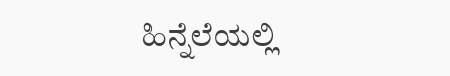ಹಿನ್ನೆಲೆಯಲ್ಲಿ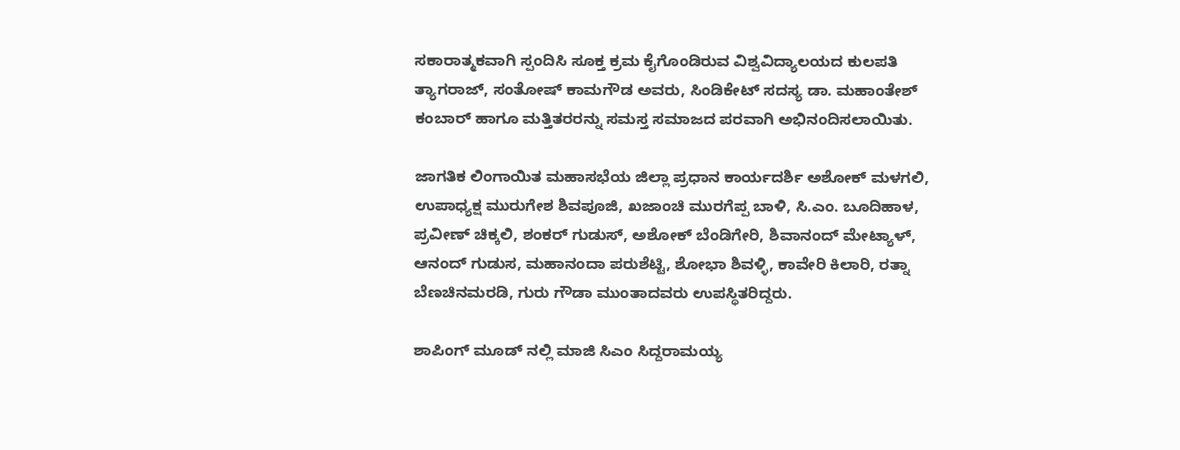ಸಕಾರಾತ್ಮಕವಾಗಿ ಸ್ಪಂದಿಸಿ ಸೂಕ್ತ ಕ್ರಮ ಕೈಗೊಂಡಿರುವ ವಿಶ್ವವಿದ್ಯಾಲಯದ ಕುಲಪತಿ ತ್ಯಾಗರಾಜ್, ಸಂತೋಷ್ ಕಾಮಗೌಡ ಅವರು, ಸಿಂಡಿಕೇಟ್ ಸದಸ್ಯ ಡಾ. ಮಹಾಂತೇಶ್ ಕಂಬಾರ್ ಹಾಗೂ ಮತ್ತಿತರರನ್ನು ಸಮಸ್ತ ಸಮಾಜದ ಪರವಾಗಿ ಅಭಿನಂದಿಸಲಾಯಿತು.

ಜಾಗತಿಕ ಲಿಂಗಾಯಿತ ಮಹಾಸಭೆಯ ಜಿಲ್ಲಾ ಪ್ರಧಾನ ಕಾರ್ಯದರ್ಶಿ ಅಶೋಕ್ ಮಳಗಲಿ, ಉಪಾಧ್ಯಕ್ಷ ಮುರುಗೇಶ ಶಿವಪೂಜಿ, ಖಜಾಂಚಿ ಮುರಗೆಪ್ಪ ಬಾಳಿ, ಸಿ.ಎಂ. ಬೂದಿಹಾಳ, ಪ್ರವೀಣ್ ಚಿಕ್ಕಲಿ, ಶಂಕರ್ ಗುಡುಸ್, ಅಶೋಕ್ ಬೆಂಡಿಗೇರಿ, ಶಿವಾನಂದ್ ಮೇಟ್ಯಾಳ್, ಆನಂದ್ ಗುಡುಸ, ಮಹಾನಂದಾ ಪರುಶೆಟ್ಟಿ, ಶೋಭಾ ಶಿವಳ್ಳಿ, ಕಾವೇರಿ ಕಿಲಾರಿ, ರತ್ನಾ ಬೆಣಚಿನಮರಡಿ, ಗುರು ಗೌಡಾ ಮುಂತಾದವರು ಉಪಸ್ಥಿತರಿದ್ದರು.

ಶಾಪಿಂಗ್ ಮೂಡ್ ನಲ್ಲಿ ಮಾಜಿ ಸಿಎಂ‌ ಸಿದ್ದರಾಮಯ್ಯ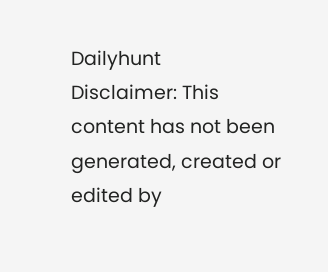Dailyhunt
Disclaimer: This content has not been generated, created or edited by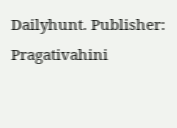Dailyhunt. Publisher: Pragativahini